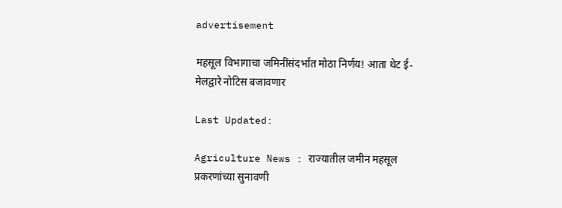advertisement

महसूल विभागाचा जमिनींसंदर्भात मोठा निर्णय! आता थेट ई-मेलद्वारे नोटिस बजावणार

Last Updated:

Agriculture News : राज्यातील जमीन महसूल प्रकरणांच्या सुनावणी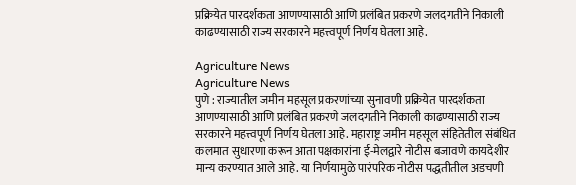प्रक्रियेत पारदर्शकता आणण्यासाठी आणि प्रलंबित प्रकरणे जलदगतीने निकाली काढण्यासाठी राज्य सरकारने महत्त्वपूर्ण निर्णय घेतला आहे.

Agriculture News
Agriculture News
पुणे : राज्यातील जमीन महसूल प्रकरणांच्या सुनावणी प्रक्रियेत पारदर्शकता आणण्यासाठी आणि प्रलंबित प्रकरणे जलदगतीने निकाली काढण्यासाठी राज्य सरकारने महत्त्वपूर्ण निर्णय घेतला आहे. महाराष्ट्र जमीन महसूल संहितेतील संबंधित कलमात सुधारणा करून आता पक्षकारांना ई-मेलद्वारे नोटीस बजावणे कायदेशीर मान्य करण्यात आले आहे. या निर्णयामुळे पारंपरिक नोटीस पद्धतीतील अडचणी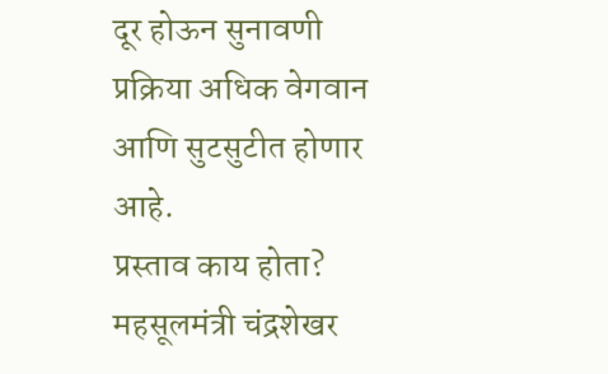दूर होऊन सुनावणी प्रक्रिया अधिक वेगवान आणि सुटसुटीत होणार आहे.
प्रस्ताव काय होता?
महसूलमंत्री चंद्रशेखर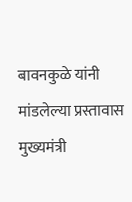बावनकुळे यांनी मांडलेल्या प्रस्तावास मुख्यमंत्री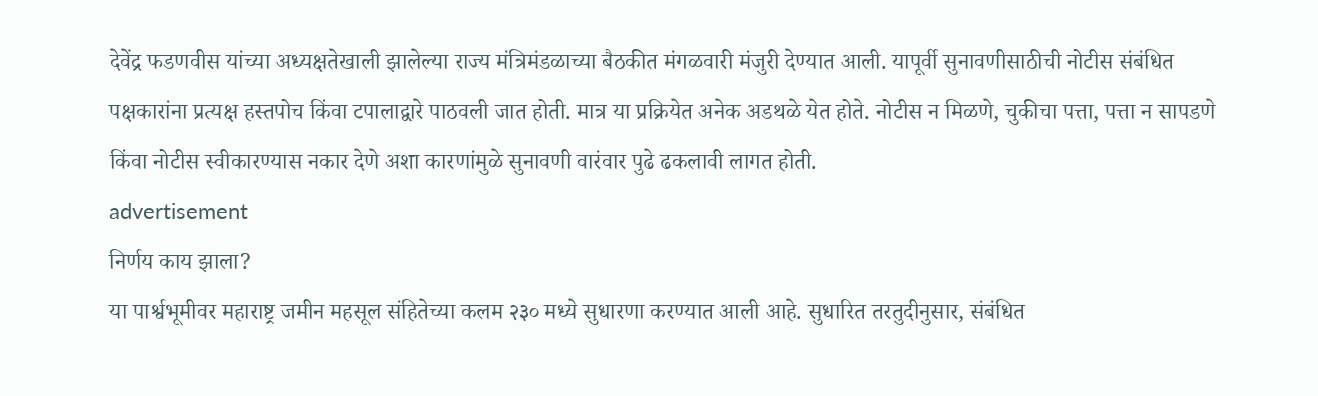देवेंद्र फडणवीस यांच्या अध्यक्षतेखाली झालेल्या राज्य मंत्रिमंडळाच्या बैठकीत मंगळवारी मंजुरी देण्यात आली. यापूर्वी सुनावणीसाठीची नोटीस संबंधित पक्षकारांना प्रत्यक्ष हस्तपोच किंवा टपालाद्वारे पाठवली जात होती. मात्र या प्रक्रियेत अनेक अडथळे येत होते. नोटीस न मिळणे, चुकीचा पत्ता, पत्ता न सापडणे किंवा नोटीस स्वीकारण्यास नकार देणे अशा कारणांमुळे सुनावणी वारंवार पुढे ढकलावी लागत होती.
advertisement
निर्णय काय झाला?
या पार्श्वभूमीवर महाराष्ट्र जमीन महसूल संहितेच्या कलम २३० मध्ये सुधारणा करण्यात आली आहे. सुधारित तरतुदीनुसार, संबंधित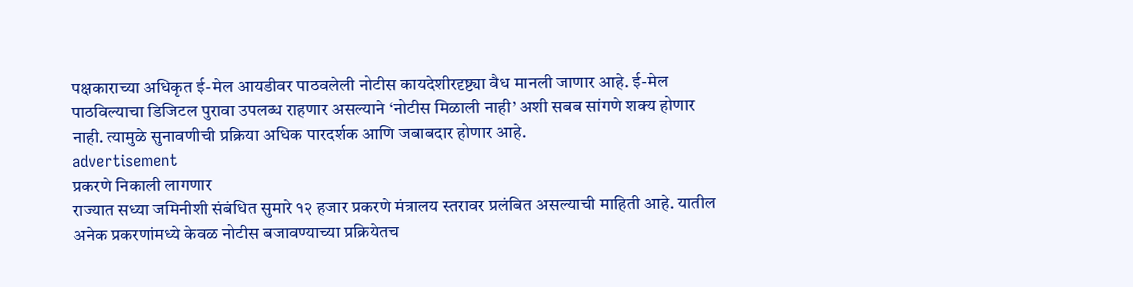पक्षकाराच्या अधिकृत ई-मेल आयडीवर पाठवलेली नोटीस कायदेशीरदृष्ट्या वैध मानली जाणार आहे. ई-मेल पाठविल्याचा डिजिटल पुरावा उपलब्ध राहणार असल्याने ‘नोटीस मिळाली नाही’ अशी सबब सांगणे शक्य होणार नाही. त्यामुळे सुनावणीची प्रक्रिया अधिक पारदर्शक आणि जबाबदार होणार आहे.
advertisement
प्रकरणे निकाली लागणार
राज्यात सध्या जमिनीशी संबंधित सुमारे १२ हजार प्रकरणे मंत्रालय स्तरावर प्रलंबित असल्याची माहिती आहे. यातील अनेक प्रकरणांमध्ये केवळ नोटीस बजावण्याच्या प्रक्रियेतच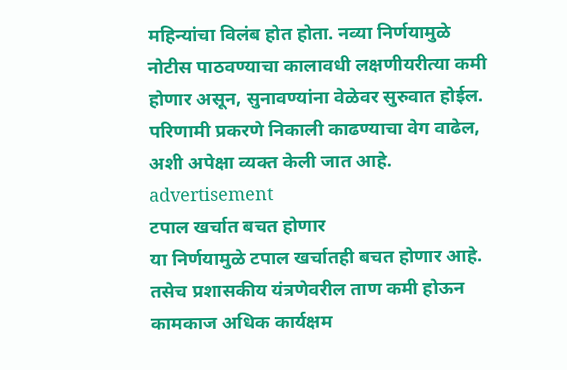महिन्यांचा विलंब होत होता. नव्या निर्णयामुळे नोटीस पाठवण्याचा कालावधी लक्षणीयरीत्या कमी होणार असून, सुनावण्यांना वेळेवर सुरुवात होईल. परिणामी प्रकरणे निकाली काढण्याचा वेग वाढेल, अशी अपेक्षा व्यक्त केली जात आहे.
advertisement
टपाल खर्चात बचत होणार
या निर्णयामुळे टपाल खर्चातही बचत होणार आहे. तसेच प्रशासकीय यंत्रणेवरील ताण कमी होऊन कामकाज अधिक कार्यक्षम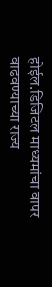होईल.डिजिटल माध्यमांचा वापर वाढवण्याच्या राज्य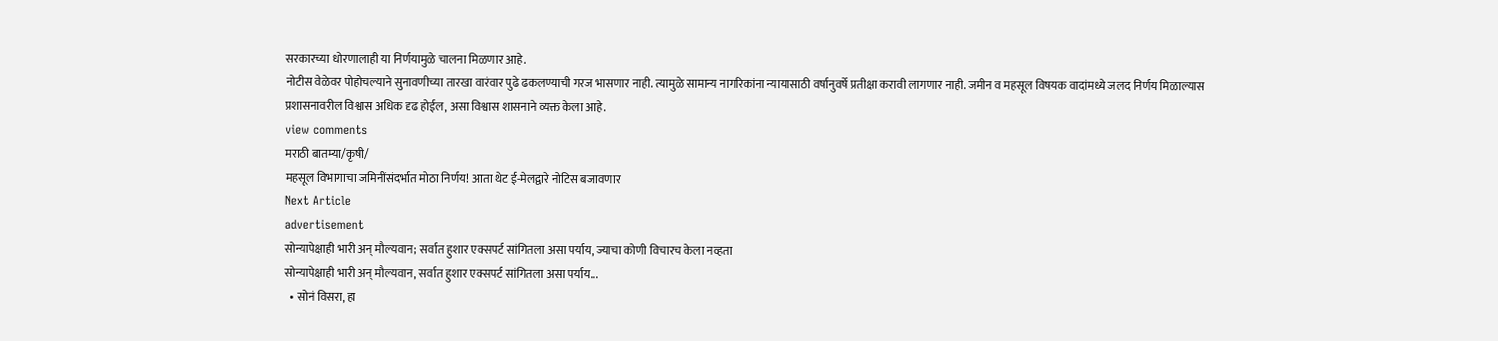सरकारच्या धोरणालाही या निर्णयामुळे चालना मिळणार आहे.
नोटीस वेळेवर पोहोचल्याने सुनावणीच्या तारखा वारंवार पुढे ढकलण्याची गरज भासणार नाही. त्यामुळे सामान्य नागरिकांना न्यायासाठी वर्षानुवर्षे प्रतीक्षा करावी लागणार नाही. जमीन व महसूल विषयक वादांमध्ये जलद निर्णय मिळाल्यास प्रशासनावरील विश्वास अधिक दृढ होईल, असा विश्वास शासनाने व्यक्त केला आहे.
view comments
मराठी बातम्या/कृषी/
महसूल विभागाचा जमिनींसंदर्भात मोठा निर्णय! आता थेट ई-मेलद्वारे नोटिस बजावणार
Next Article
advertisement
सोन्यापेक्षाही भारी अन् मौल्यवान; सर्वात हुशार एक्सपर्ट सांगितला असा पर्याय, ज्याचा कोणी विचारच केला नव्हता
सोन्यापेक्षाही भारी अन् मौल्यवान, सर्वात हुशार एक्सपर्ट सांगितला असा पर्याय...
  • सोनं विसरा, हा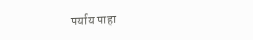पर्याय पाहा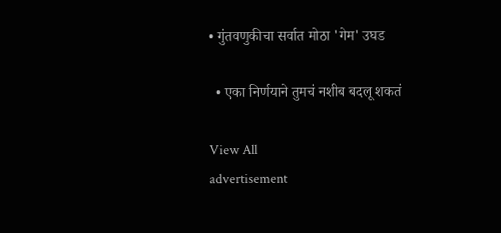• गुंतवणुकीचा सर्वात मोठा 'गेम' उघड

  • एका निर्णयाने तुमचं नशीब बदलू शकतं

View All
advertisement